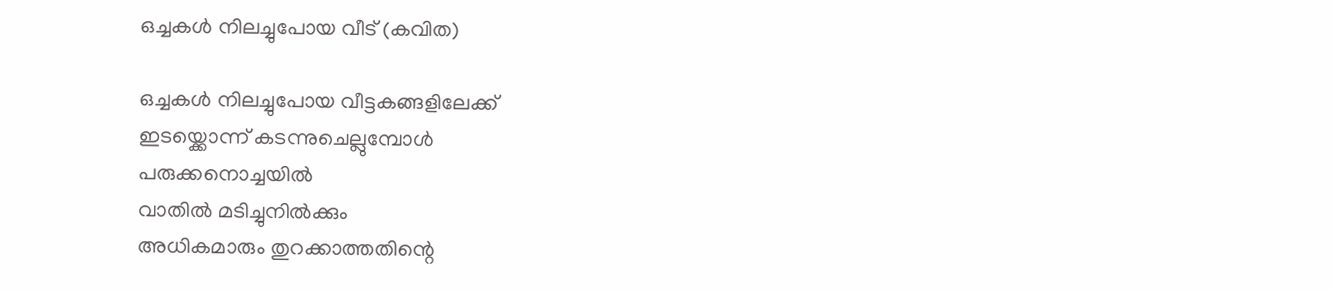ഒച്ചകൾ നിലച്ചുപോയ വീട് (കവിത)

ഒച്ചകൾ നിലച്ചുപോയ വീട്ടകങ്ങളിലേക്ക്
ഇടയ്ക്കൊന്ന് കടന്നുചെല്ലുമ്പോൾ
പരുക്കനൊച്ചയിൽ
വാതിൽ മടിച്ചുനിൽക്കും
അധികമാരും തുറക്കാത്തതിന്റെ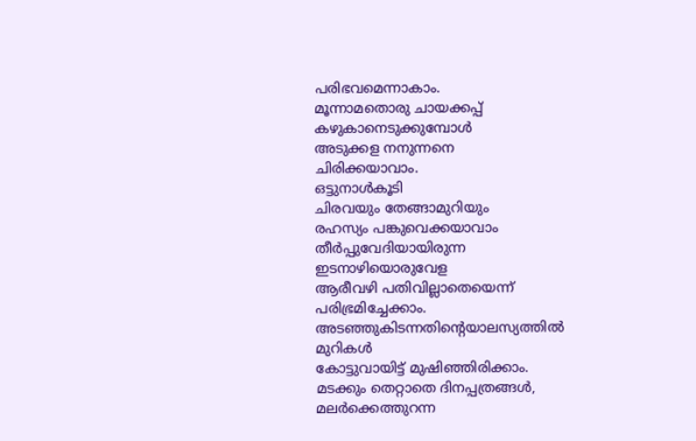പരിഭവമെന്നാകാം.
മൂന്നാമതൊരു ചായക്കപ്പ് കഴുകാനെടുക്കുമ്പോൾ
അടുക്കള നനുന്നനെ
ചിരിക്കയാവാം.
ഒട്ടുനാൾകൂടി
ചിരവയും തേങ്ങാമുറിയും
രഹസ്യം പങ്കുവെക്കയാവാം
തീർപ്പുവേദിയായിരുന്ന
ഇടനാഴിയൊരുവേള
ആരീവഴി പതിവില്ലാതെയെന്ന് പരിഭ്രമിച്ചേക്കാം.
അടഞ്ഞുകിടന്നതിന്റെയാലസ്യത്തിൽ മുറികൾ
കോട്ടുവായിട്ട് മുഷിഞ്ഞിരിക്കാം.
മടക്കും തെറ്റാതെ ദിനപ്പത്രങ്ങൾ,
മലർക്കെത്തുറന്ന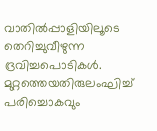വാതിൽപ്പാളിയിലൂടെ
തെറിച്ചുവീഴുന്ന ദ്രവിച്ചപൊടികൾ.
മുറ്റത്തെയതിരുലംഘിച്ച്
പരിച്ചൊകവും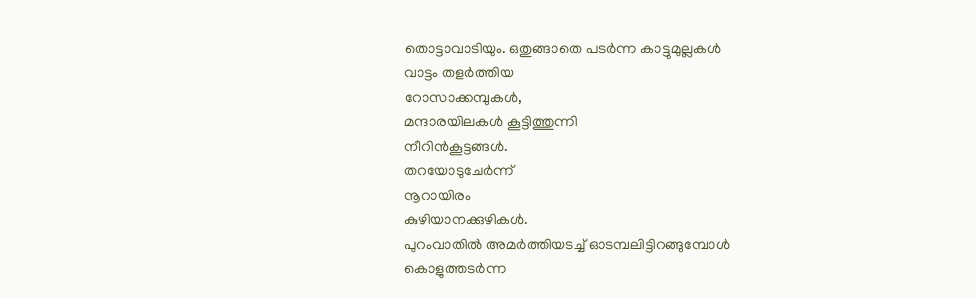തൊട്ടാവാടിയും. ഒതുങ്ങാതെ പടർന്ന കാട്ടുമുല്ലകൾ
വാട്ടം തളർത്തിയ
റോസാക്കമ്പുകൾ,
മന്ദാരയിലകൾ കൂട്ടിത്തുന്നി
നീറിൻകൂട്ടങ്ങൾ.
തറയോടുചേർന്ന്
നൂറായിരം
കുഴിയാനക്കുഴികൾ.
പുറംവാതിൽ അമർത്തിയടച്ച് ഓടമ്പലിട്ടിറങ്ങുമ്പോൾ
കൊളുത്തടർന്ന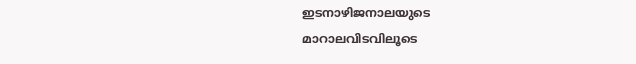ഇടനാഴിജനാലയുടെ
മാറാലവിടവിലൂടെ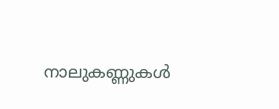നാലുകണ്ണുകൾ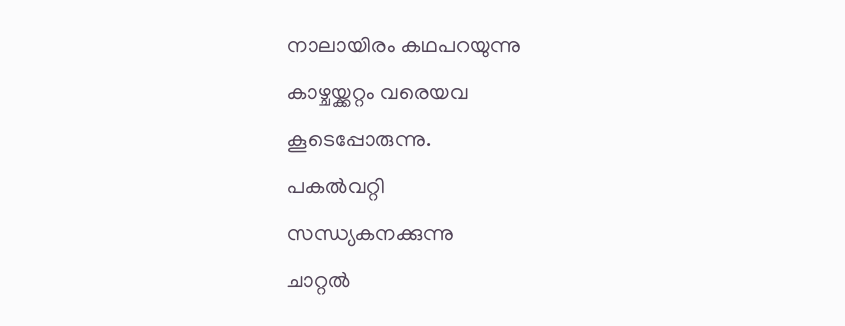നാലായിരം കഥപറയുന്നു
കാഴ്ചയ്ക്കറ്റം വരെയവ
കൂടെപ്പോരുന്നു.
പകൽവറ്റി
സന്ധ്യകനക്കുന്നു
ചാറ്റൽ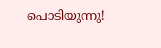പൊടിയുന്നു!